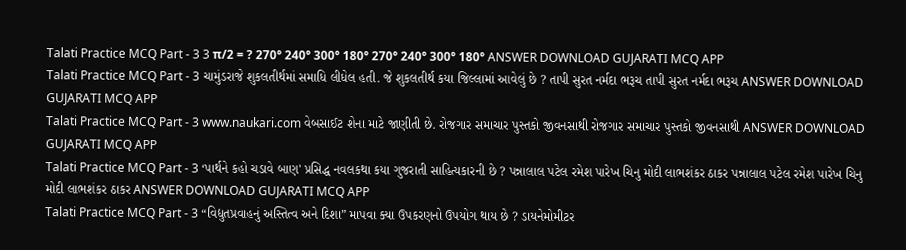Talati Practice MCQ Part - 3 3 π/2 = ? 270° 240° 300° 180° 270° 240° 300° 180° ANSWER DOWNLOAD GUJARATI MCQ APP
Talati Practice MCQ Part - 3 ચામુંડરાજે શુકલતીર્થમાં સમાધિ લીધેલ હતી. જે શુકલતીર્થ કયા જિલ્લામાં આવેલું છે ? તાપી સુરત નર્મદા ભરૂચ તાપી સુરત નર્મદા ભરૂચ ANSWER DOWNLOAD GUJARATI MCQ APP
Talati Practice MCQ Part - 3 www.naukari.com વેબસાઈટ શેના માટે જાણીતી છે. રોજગાર સમાચાર પુસ્તકો જીવનસાથી રોજગાર સમાચાર પુસ્તકો જીવનસાથી ANSWER DOWNLOAD GUJARATI MCQ APP
Talati Practice MCQ Part - 3 ‘પાર્થને કહો ચડાવે બાણ' પ્રસિદ્ધ નવલકથા કયા ગુજરાતી સાહિત્યકારની છે ? પન્નાલાલ પટેલ રમેશ પારેખ ચિનુ મોદી લાભશંકર ઠાકર પન્નાલાલ પટેલ રમેશ પારેખ ચિનુ મોદી લાભશંકર ઠાકર ANSWER DOWNLOAD GUJARATI MCQ APP
Talati Practice MCQ Part - 3 “વિદ્યુતપ્રવાહનું અસ્તિત્વ અને દિશા” માપવા ક્યા ઉપકરણનો ઉપયોગ થાય છે ? ડાયનેમોમીટર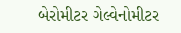બેરોમીટર ગેલ્વેનોમીટર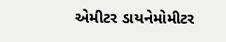એમીટર ડાયનેમોમીટર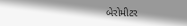બેરોમીટર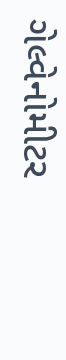ગેલ્વેનોમીટર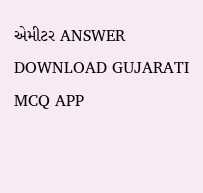એમીટર ANSWER DOWNLOAD GUJARATI MCQ APP